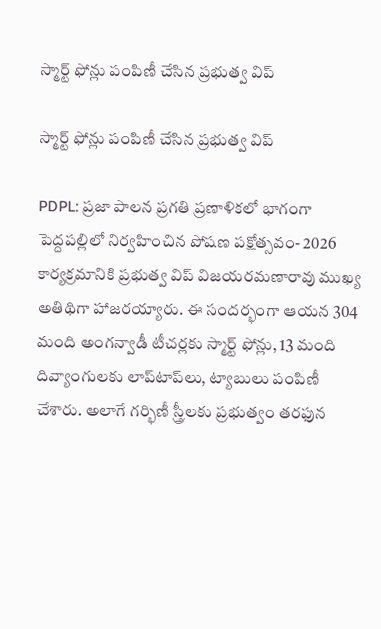స్మార్ట్ ఫోన్లు పంపిణీ చేసిన ప్రభుత్వ విప్

స్మార్ట్ ఫోన్లు పంపిణీ చేసిన ప్రభుత్వ విప్

PDPL: ప్రజా పాలన ప్రగతి ప్రణాళికలో భాగంగా పెద్దపల్లిలో నిర్వహించిన పోషణ పక్షోత్సవం- 2026 కార్యక్రమానికి ప్రభుత్వ విప్ విజయరమణారావు ముఖ్య అతిథిగా హాజరయ్యారు. ఈ సందర్భంగా ఆయన 304 మంది అంగన్వాడీ టీచర్లకు స్మార్ట్ ఫోన్లు, 13 మంది దివ్యాంగులకు లాప్‌టాప్‌లు, ట్యాబులు పంపిణీ చేశారు. అలాగే గర్భిణీ స్త్రీలకు ప్రభుత్వం తరఫున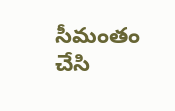సీమంతం చేసి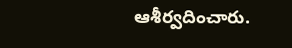ఆశీర్వదించారు.